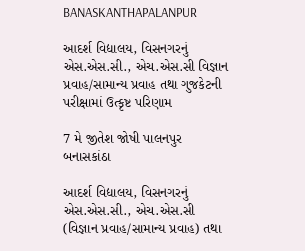BANASKANTHAPALANPUR

આદર્શ વિદ્યાલય, વિસનગરનું એસ.એસ.સી., એચ.એસ.સી વિજ્ઞાન પ્રવાહ/સામાન્ય પ્રવાહ તથા ગુજકેટની પરીક્ષામાં ઉત્કૃષ્ટ પરિણામ

7 મે જીતેશ જોષી પાલનપુર બનાસકાંઠા

આદર્શ વિદ્યાલય, વિસનગરનું એસ.એસ.સી., એચ.એસ.સી (વિજ્ઞાન પ્રવાહ/સામાન્ય પ્રવાહ) તથા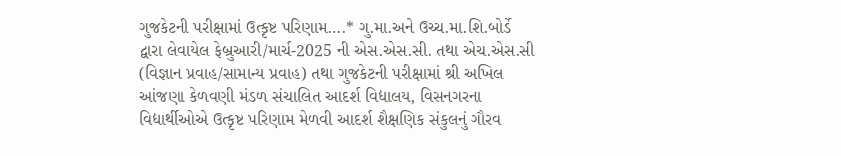ગુજકેટની પરીક્ષામાં ઉત્કૃષ્ટ પરિણામ….* ગુ.મા.અને ઉચ્ચ.મા.શિ.બોર્ડે દ્વારા લેવાયેલ ફેબ્રુઆરી/માર્ચ-2025 ની એસ.એસ.સી. તથા એચ.એસ.સી (વિજ્ઞાન પ્રવાહ/સામાન્ય પ્રવાહ) તથા ગુજકેટની પરીક્ષામાં શ્રી અખિલ આંજણા કેળવણી મંડળ સંચાલિત આદર્શ વિદ્યાલય, વિસનગરના વિદ્યાર્થીઓએ ઉત્કૃષ્ટ પરિણામ મેળવી આદર્શ શૈક્ષણિક સંકુલનું ગૌરવ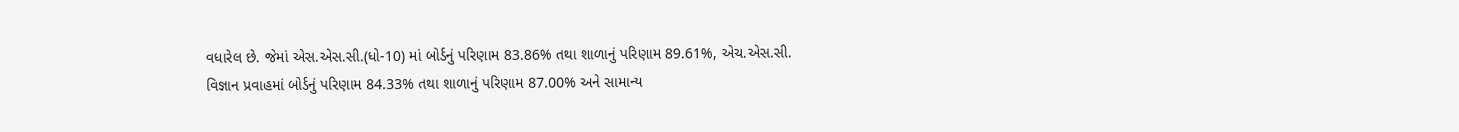વધારેલ છે. જેમાં એસ.એસ.સી.(ધો-10) માં બોર્ડનું પરિણામ 83.86% તથા શાળાનું પરિણામ 89.61%, એચ.એસ.સી. વિજ્ઞાન પ્રવાહમાં બોર્ડનું પરિણામ 84.33% તથા શાળાનું પરિણામ 87.00% અને સામાન્ય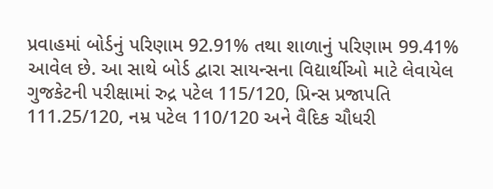પ્રવાહમાં બોર્ડનું પરિણામ 92.91% તથા શાળાનું પરિણામ 99.41% આવેલ છે. આ સાથે બોર્ડ દ્વારા સાયન્સના વિદ્યાર્થીઓ માટે લેવાયેલ ગુજકેટની પરીક્ષામાં રુદ્ર પટેલ 115/120, પ્રિન્સ પ્રજાપતિ 111.25/120, નમ્ર પટેલ 110/120 અને વૈદિક ચૌધરી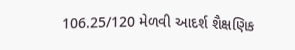106.25/120 મેળવી આદર્શ શૈક્ષણિક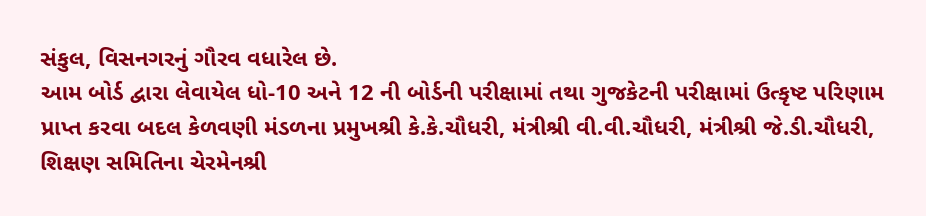સંકુલ, વિસનગરનું ગૌરવ વધારેલ છે.
આમ બોર્ડ દ્વારા લેવાયેલ ધો-10 અને 12 ની બોર્ડની પરીક્ષામાં તથા ગુજકેટની પરીક્ષામાં ઉત્કૃષ્ટ પરિણામ પ્રાપ્ત કરવા બદલ કેળવણી મંડળના પ્રમુખશ્રી કે.કે.ચૌધરી, મંત્રીશ્રી વી.વી.ચૌધરી, મંત્રીશ્રી જે.ડી.ચૌધરી, શિક્ષણ સમિતિના ચેરમેનશ્રી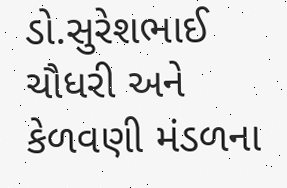ડો.સુરેશભાઈ ચૌધરી અને કેળવણી મંડળના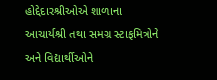હોદ્દેદારશ્રીઓએ શાળાના આચાર્યશ્રી તથા સમગ્ર સ્ટાફમિત્રોને અને વિદ્યાર્થીઓને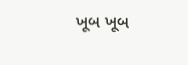ખૂબ ખૂબ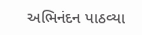અભિનંદન પાઠવ્યા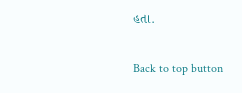હતા.

Back to top button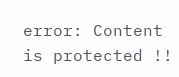error: Content is protected !!